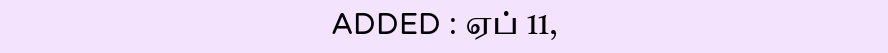ADDED : ஏப் 11,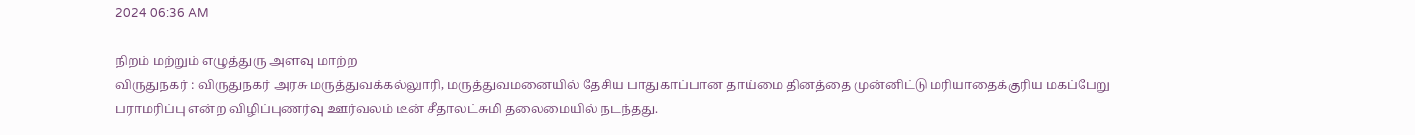2024 06:36 AM

நிறம் மற்றும் எழுத்துரு அளவு மாற்ற
விருதுநகர் : விருதுநகர் அரசு மருத்துவக்கல்லுாரி, மருத்துவமனையில் தேசிய பாதுகாப்பான தாய்மை தினத்தை முன்னிட்டு மரியாதைக்குரிய மகப்பேறு பராமரிப்பு என்ற விழிப்புணர்வு ஊர்வலம் டீன் சீதாலட்சுமி தலைமையில் நடந்தது.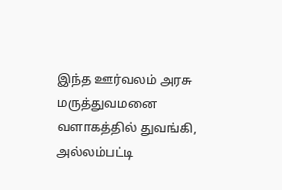இந்த ஊர்வலம் அரசு மருத்துவமனை வளாகத்தில் துவங்கி, அல்லம்பட்டி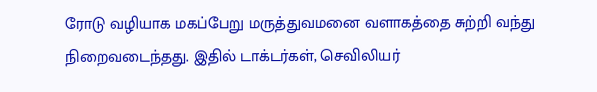ரோடு வழியாக மகப்பேறு மருத்துவமனை வளாகத்தை சுற்றி வந்து நிறைவடைந்தது. இதில் டாக்டர்கள், செவிலியர்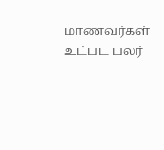மாணவர்கள் உட்பட பலர்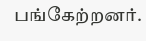பங்கேற்றனர்.